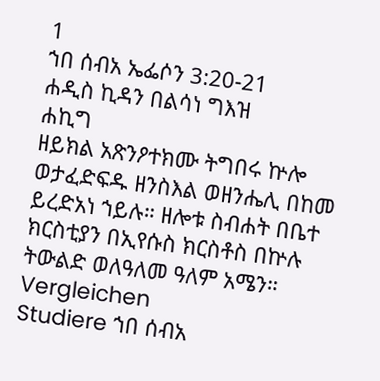1
ኀበ ሰብአ ኤፌሶን 3:20-21
ሐዲስ ኪዳን በልሳነ ግእዝ
ሐኪግ
ዘይክል አጽንዖተክሙ ትግበሩ ኵሎ ወታፈድፍዱ ዘንስእል ወዘንሔሊ በከመ ይረድአነ ኀይሉ። ዘሎቱ ስብሐት በቤተ ክርስቲያን በኢየሱስ ክርስቶስ በኵሉ ትውልድ ወለዓለመ ዓለም አሜን።
Vergleichen
Studiere ኀበ ሰብአ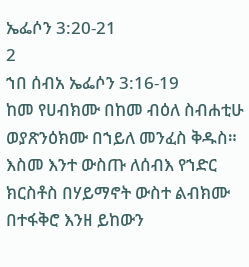ኤፌሶን 3:20-21
2
ኀበ ሰብአ ኤፌሶን 3:16-19
ከመ የሀብክሙ በከመ ብዕለ ስብሐቲሁ ወያጽንዕክሙ በኀይለ መንፈስ ቅዱስ። እስመ እንተ ውስጡ ለሰብእ የኀድር ክርስቶስ በሃይማኖት ውስተ ልብክሙ በተፋቅሮ እንዘ ይከውን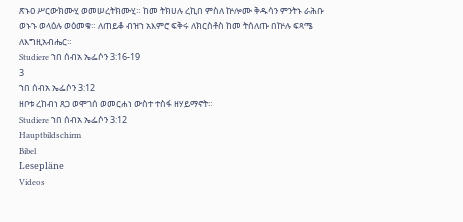ጽኑዐ ሥርውክሙሂ ወመሠረትክሙሂ። ከመ ትክሀሉ ረኪበ ምስለ ኵሎሙ ቅዱሳን ምንትኑ ራሕቡ ወኑኁ ወላዕሉ ወዕመቁ። ለጠይቆ ብዝኀ አእምሮ ፍቅሩ ለክርስቶስ ከመ ትሰለጡ በኵሉ ፍጻሜ ለእግዚአብሔር።
Studiere ኀበ ሰብአ ኤፌሶን 3:16-19
3
ኀበ ሰብአ ኤፌሶን 3:12
ዘቦቱ ረከብነ ጸጋ ወሞገሰ ወመርሐነ ውስተ ተስፋ ዘሃይማኖት።
Studiere ኀበ ሰብአ ኤፌሶን 3:12
Hauptbildschirm
Bibel
Lesepläne
Videos